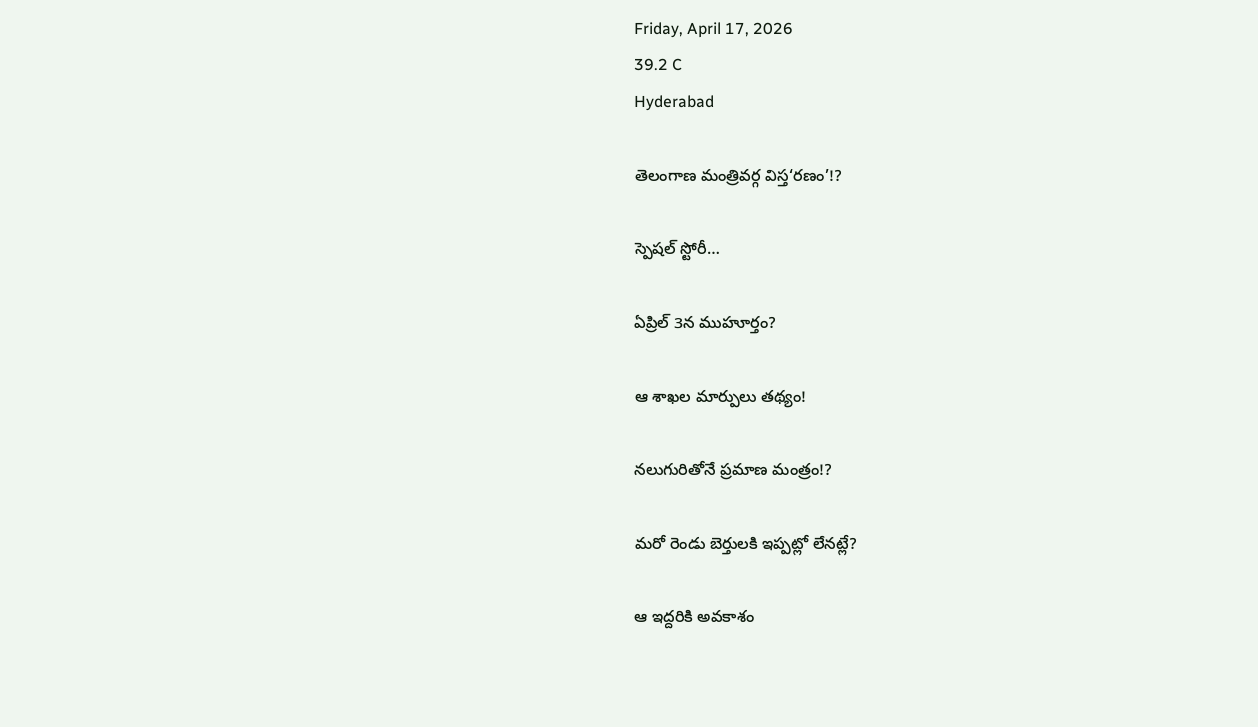Friday, April 17, 2026
39.2 C
Hyderabad

తెలంగాణ మంత్రివర్గ విస్త‘రణం’!?

స్పెషల్ స్టోరీ…

ఏప్రిల్ 3న ముహూర్తం?

ఆ శాఖల మార్పులు తథ్యం!

నలుగురితోనే ప్రమాణ మంత్రం!?

మరో రెండు బెర్తులకి ఇప్పట్లో లేనట్లే?

ఆ ఇద్దరికి అవకాశం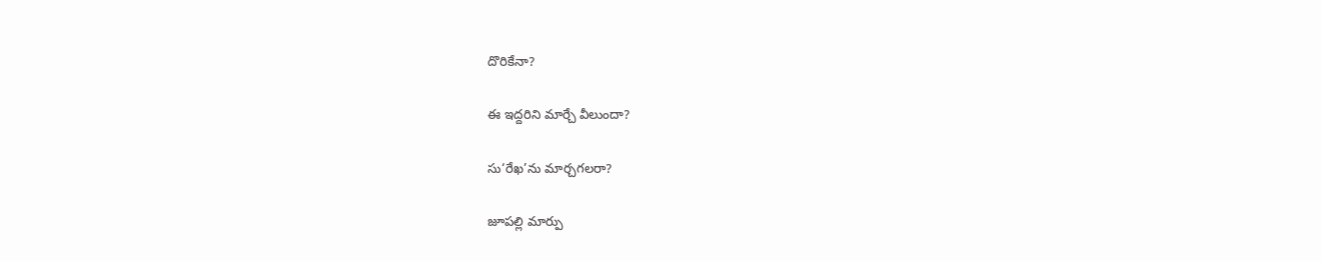దొరికేనా?

ఈ ఇద్దరిని మార్చే వీలుందా?

సు‘రేఖ’ను మార్చగలరా?

జూపల్లి మార్పు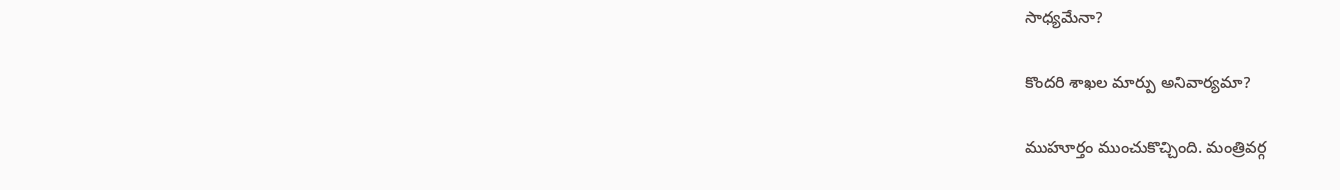సాధ్యమేనా?

కొందరి శాఖల మార్పు అనివార్యమా?

ముహూర్తం ముంచుకొచ్చింది. మంత్రివర్గ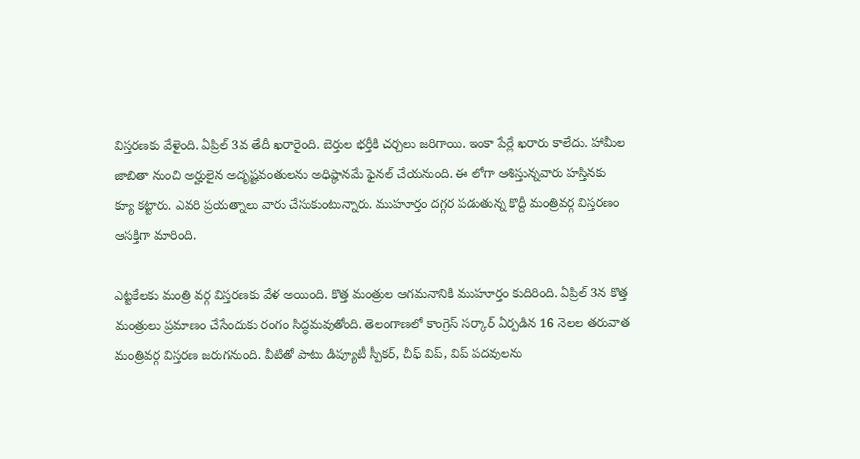విస్తరణకు వేళైంది. ఏప్రిల్ 3వ తేదీ ఖరారైంది. బెర్తుల భర్తీకి చర్చలు జరిగాయి. ఇంకా పేర్లే ఖరారు కాలేదు. హామీల జాబితా నుంచి అర్హులైన అదృష్టవంతులను అధిష్ఠానమే ఫైనల్ చేయనుంది. ఈ లోగా ఆశిస్తున్నవారు హస్తినకు క్యూ కట్టారు. ఎవరి ప్రయత్నాలు వారు చేసుకుంటున్నారు. ముహూర్తం దగ్గర పడుతున్న కొద్దీ మంత్రివర్గ విస్తరణం ఆసక్తిగా మారింది.

ఎట్టకేలకు మంత్రి వర్గ విస్తరణకు వేళ అయింది. కొత్త మంత్రుల ఆగమనానికి ముహూర్తం కుదిరింది. ఏప్రిల్ 3న కొత్త మంత్రులు ప్రమాణం చేసేందుకు రంగం సిద్ధమవుతోంది. తెలంగాణ‌లో కాంగ్రెస్ స‌ర్కార్ ఏర్పడిన 16 నెల‌ల త‌రువాత మంత్రివ‌ర్గ విస్తర‌ణ జ‌రుగనుంది. వీటితో పాటు డిప్యూటీ స్పీక‌ర్‌, చీఫ్ విప్, విప్ ప‌ద‌వుల‌ను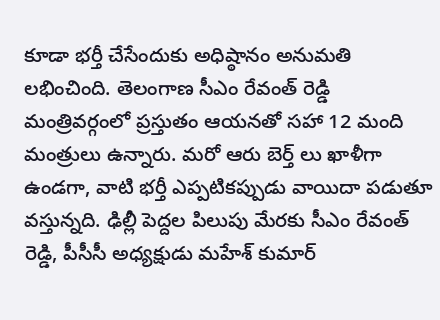కూడా భ‌ర్తీ చేసేందుకు అధిష్ఠానం అనుమ‌తి ల‌భించింది. తెలంగాణ సీఎం రేవంత్ రెడ్డి మంత్రివ‌ర్గంలో ప్రస్తుతం ఆయ‌న‌తో స‌హా 12 మంది మంత్రులు ఉన్నారు. మ‌రో ఆరు బెర్త్ లు ఖాళీగా ఉండ‌గా, వాటి భ‌ర్తీ ఎప్పటిక‌ప్పుడు వాయిదా ప‌డుతూ వ‌స్తున్నది. ఢిల్లీ పెద్దల పిలుపు మేరకు సీఎం రేవంత్ రెడ్డి, పీసీసీ అధ్యక్షుడు మ‌హేశ్‌ కుమార్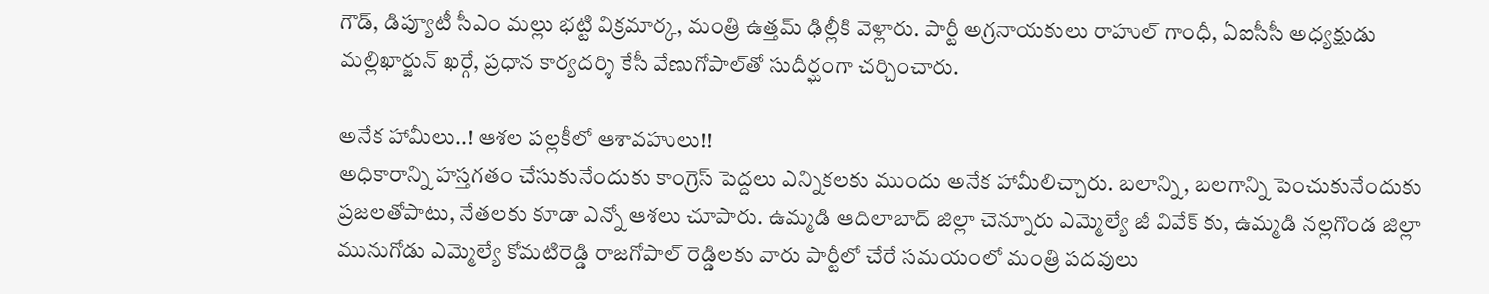గౌడ్‌, డిప్యూటీ సీఎం మ‌ల్లు భ‌ట్టి విక్రమార్క‌, మంత్రి ఉత్తమ్ ఢిల్లీకి వెళ్లారు. పార్టీ అగ్రనాయ‌కులు రాహుల్ గాంధీ, ఏఐసీసీ అధ్యక్షుడు మ‌ల్లిఖార్జున్ ఖ‌ర్గే, ప్రధాన కార్యద‌ర్శి కేసీ వేణుగోపాల్‌తో సుదీర్ఘంగా చ‌ర్చించారు.

అనేక హామీలు..! ఆశల పల్లకీలో ఆశావహులు!!
అధికారాన్ని హస్తగతం చేసుకునేందుకు కాంగ్రెస్ పెద్దలు ఎన్నికలకు ముందు అనేక హామీలిచ్చారు. బలాన్ని, బలగాన్ని పెంచుకునేందుకు ప్రజలతోపాటు, నేతలకు కూడా ఎన్నో ఆశలు చూపారు. ఉమ్మడి ఆదిలాబాద్ జిల్లా చెన్నూరు ఎమ్మెల్యే జీ వివేక్ కు, ఉమ్మడి నల్లగొండ జిల్లా మునుగోడు ఎమ్మెల్యే కోమ‌టిరెడ్డి రాజ‌గోపాల్ రెడ్డిలకు వారు పార్టీలో చేరే సమయంలో మంత్రి ప‌ద‌వులు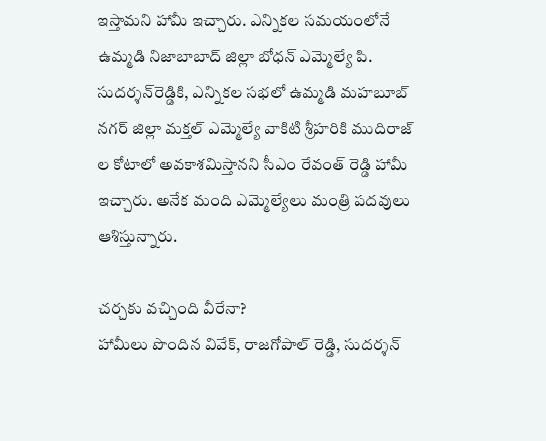ఇస్తామ‌ని హామీ ఇచ్చారు. ఎన్నిక‌ల స‌మ‌యంలోనే ఉమ్మడి నిజాబాబాద్ జిల్లా బోధ‌న్ ఎమ్మెల్యే పి. సుద‌ర్శన్‌రెడ్డికి, ఎన్నికల సభలో ఉమ్మడి మహబూబ్ నగర్ జిల్లా మక్తల్ ఎమ్మెల్యే వాకిటి శ్రీహరికి ముదిరాజ్ ల కోటాలో అవకాశమిస్తానని సీఎం రేవంత్ రెడ్డి హామీ ఇచ్చారు. అనేక మంది ఎమ్మెల్యేలు మంత్రి పదవులు ఆశిస్తున్నారు.

చర్చకు వచ్చింది వీరేనా?
హామీలు పొందిన వివేక్, రాజగోపాల్ రెడ్డి, సుదర్శన్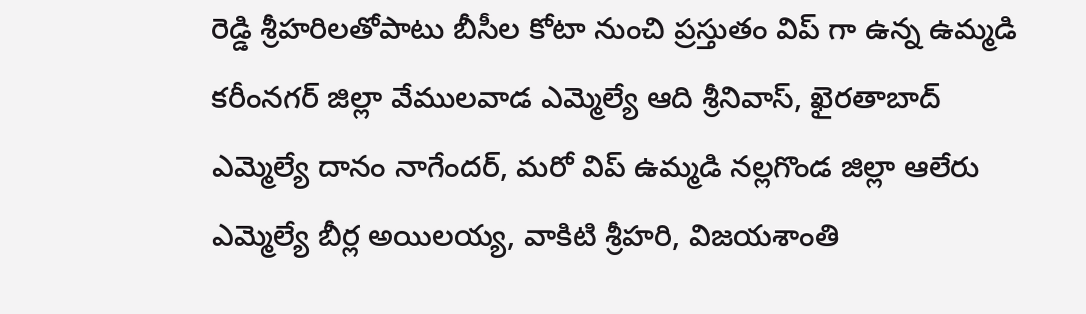రెడ్డి శ్రీహరిలతోపాటు బీసీల కోటా నుంచి ప్రస్తుతం విప్ గా ఉన్న ఉమ్మడి కరీంనగర్ జిల్లా వేములవాడ ఎమ్మెల్యే ఆది శ్రీనివాస్‌, ఖైరతాబాద్ ఎమ్మెల్యే దానం నాగేంద‌ర్‌, మరో విప్ ఉమ్మడి నల్లగొండ జిల్లా ఆలేరు ఎమ్మెల్యే బీర్ల అయిల‌య్య‌, వాకిటి శ్రీహ‌రి, విజ‌య‌శాంతి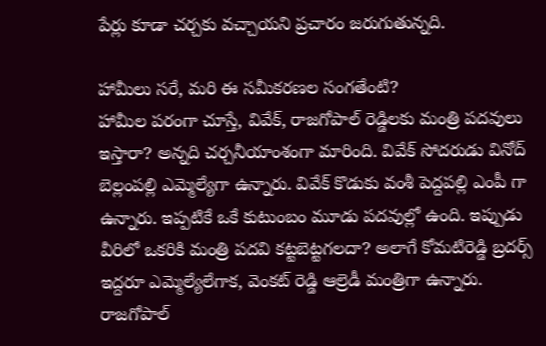పేర్లు కూడా చ‌ర్చకు వ‌చ్చాయ‌ని ప్రచారం జరుగుతున్నది.

హామీలు సరే, మరి ఈ సమీకరణల సంగతేంటి?
హామీల పరంగా చూస్తే, వివేక్, రాజగోపాల్ రెడ్డిలకు మంత్రి పదవులు ఇస్తారా? అన్నది చర్చనీయాంశంగా మారింది. వివేక్ సోదరుడు వినోద్ బెల్లంపల్లి ఎమ్మెల్యేగా ఉన్నారు. వివేక్ కొడుకు వంశీ పెద్దపల్లి ఎంపీ గా ఉన్నారు. ఇప్పటికే ఒకే కుటుంబం మూడు పదవుల్లో ఉంది. ఇప్పుడు వీరిలో ఒకరికి మంత్రి పదవి కట్టబెట్టగలదా? అలాగే కోమటిరెడ్డి బ్రదర్స్ ఇద్దరూ ఎమ్మెల్యేలేగాక, వెంకట్ రెడ్డి ఆల్రెడీ మంత్రిగా ఉన్నారు. రాజగోపాల్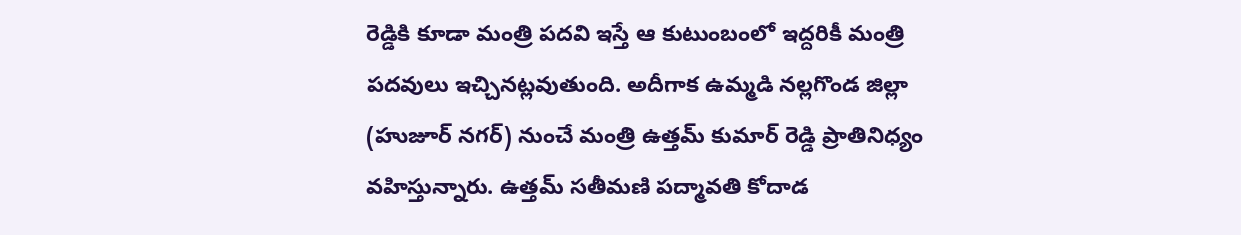రెడ్డికి కూడా మంత్రి పదవి ఇస్తే ఆ కుటుంబంలో ఇద్దరికీ మంత్రి పదవులు ఇచ్చినట్లవుతుంది. అదీగాక ఉమ్మడి నల్లగొండ జిల్లా (హుజూర్ నగర్) నుంచే మంత్రి ఉత్తమ్ కుమార్ రెడ్డి ప్రాతినిధ్యం వహిస్తున్నారు. ఉత్తమ్ సతీమణి పద్మావతి కోదాడ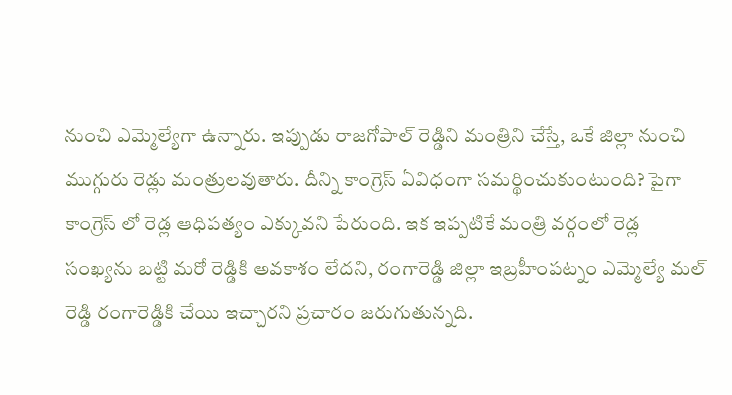నుంచి ఎమ్మెల్యేగా ఉన్నారు. ఇప్పుడు రాజగోపాల్ రెడ్డిని మంత్రిని చేస్తే, ఒకే జిల్లా నుంచి ముగ్గురు రెడ్లు మంత్రులవుతారు. దీన్ని కాంగ్రెస్ ఏవిధంగా సమర్థించుకుంటుంది? పైగా కాంగ్రెస్ లో రెడ్ల ఆధిపత్యం ఎక్కువని పేరుంది. ఇక ఇప్పటికే మంత్రి వర్గంలో రెడ్ల సంఖ్యను బట్టి మరో రెడ్డికి అవకాశం లేదని, రంగారెడ్డి జిల్లా ఇబ్రహీంపట్నం ఎమ్మెల్యే మల్ రెడ్డి రంగారెడ్డికి చేయి ఇచ్చారని ప్రచారం జరుగుతున్నది.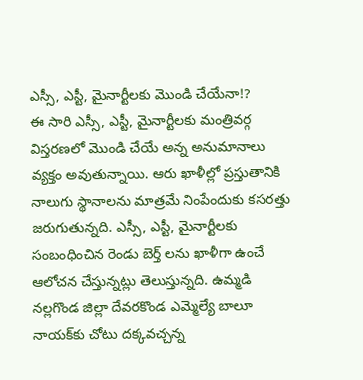ఎస్సీ, ఎస్టీ, మైనార్టీలకు మొండి చేయేనా!?
ఈ సారి ఎస్సీ, ఎస్టీ, మైనార్టీలకు మంత్రివర్గ విస్తరణలో మొండి చేయే అన్న అనుమానాలు వ్యక్తం అవుతున్నాయి. ఆరు ఖాళీల్లో ప్రస్తుతానికి నాలుగు స్థానాలను మాత్రమే నింపేందుకు కసరత్తు జరుగుతున్నది. ఎస్సీ, ఎస్టీ, మైనార్టీలకు సంబంధించిన రెండు బెర్త్ లను ఖాళీగా ఉంచే ఆలోచన చేస్తున్నట్లు తెలుస్తున్నది. ఉమ్మడి నల్లగొండ జిల్లా దేవ‌ర‌కొండ ఎమ్మెల్యే బాలూ నాయ‌క్‌కు చోటు ద‌క్కవచ్చన్న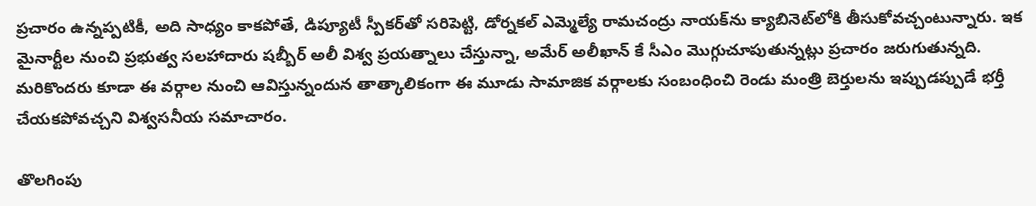ప్రచారం ఉన్నప్పటికీ, అది సాధ్యం కాకపోతే, డిప్యూటీ స్పీక‌ర్‌తో సరిపెట్టి, డోర్నక‌ల్ ఎమ్మెల్యే రామ‌చంద్రు నాయ‌క్‌ను క్యాబినెట్‌లోకి తీసుకోవ‌చ్చంటున్నారు. ఇక మైనార్టీల నుంచి ప్రభుత్వ సలహాదారు షబ్బీర్ అలీ విశ్వ ప్రయత్నాలు చేస్తున్నా, అమేర్ అలీఖాన్ కే సీఎం మొగ్గుచూపుతున్నట్లు ప్రచారం జరుగుతున్నది. మరికొందరు కూడా ఈ వర్గాల నుంచి ఆవిస్తున్నందున తాత్కాలికంగా ఈ మూడు సామాజిక వర్గాలకు సంబంధించి రెండు మంత్రి బెర్తులను ఇప్పుడప్పుడే భర్తీ చేయకపోవచ్చని విశ్వసనీయ సమాచారం.

తొలగింపు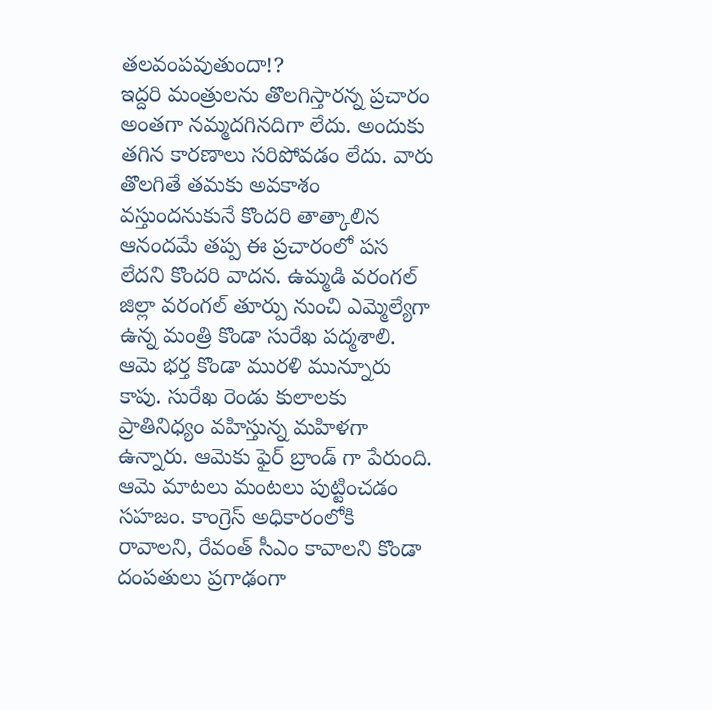తలవంపవుతుందా!?
ఇద్దరి మంత్రులను తొలగిస్తారన్న ప్రచారం అంతగా నమ్మదగినదిగా లేదు. అందుకు తగిన కారణాలు సరిపోవడం లేదు. వారు తొలగితే తమకు అవకాశం వస్తుందనుకునే కొందరి తాత్కాలిన ఆనందమే తప్ప ఈ ప్రచారంలో పస లేదని కొందరి వాదన. ఉమ్మడి వరంగల్ జిల్లా వరంగల్ తూర్పు నుంచి ఎమ్మెల్యేగా ఉన్న మంత్రి కొండా సురేఖ పద్మశాలి. ఆమె భర్త కొండా మురళి మున్నూరు కాపు. సురేఖ రెండు కులాలకు ప్రాతినిధ్యం వహిస్తున్న మహిళగా ఉన్నారు. ఆమెకు ఫైర్ బ్రాండ్ గా పేరుంది. ఆమె మాటలు మంటలు పుట్టించడం సహజం. కాంగ్రెస్ అధికారంలోకి రావాలని, రేవంత్ సీఎం కావాలని కొండా దంపతులు ప్రగాఢంగా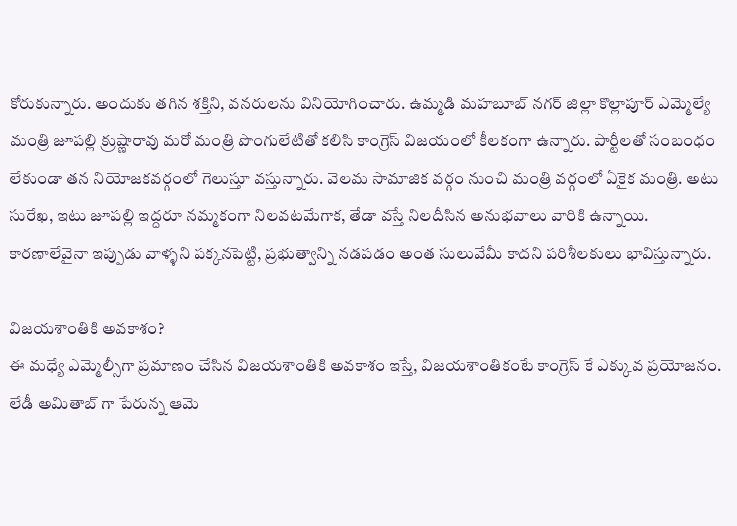కోరుకున్నారు. అందుకు తగిన శక్తిని, వనరులను వినియోగించారు. ఉమ్మడి మహబూబ్ నగర్ జిల్లా కొల్లాపూర్ ఎమ్మెల్యే మంత్రి జూపల్లి క్రుష్ణారావు మరో మంత్రి పొంగులేటితో కలిసి కాంగ్రెస్ విజయంలో కీలకంగా ఉన్నారు. పార్టీలతో సంబంధం లేకుండా తన నియోజకవర్గంలో గెలుస్తూ వస్తున్నారు. వెలమ సామాజిక వర్గం నుంచి మంత్రి వర్గంలో ఏకైక మంత్రి. అటు సురేఖ, ఇటు జూపల్లి ఇద్దరూ నమ్మకంగా నిలవటమేగాక, తేడా వస్తే నిలదీసిన అనుభవాలు వారికి ఉన్నాయి. కారణాలేవైనా ఇప్పుడు వాళ్ళని పక్కనపెట్టి, ప్రభుత్వాన్ని నడపడం అంత సులువేమీ కాదని పరిశీలకులు భావిస్తున్నారు.

విజయశాంతికి అవకాశం?
ఈ మధ్యే ఎమ్మెల్సీగా ప్రమాణం చేసిన విజయశాంతికి అవకాశం ఇస్తే, విజయశాంతికంటే కాంగ్రెస్ కే ఎక్కువ ప్రయోజనం. లేడీ అమితాబ్ గా పేరున్న ఆమె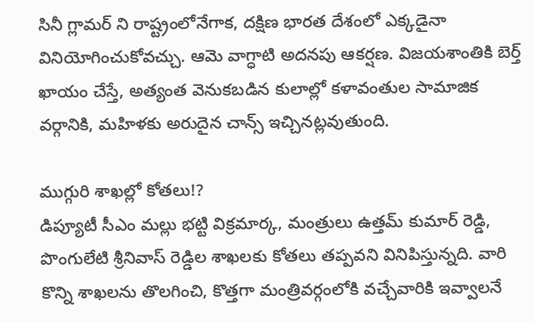సినీ గ్లామర్ ని రాష్ట్రంలోనేగాక, దక్షిణ భారత దేశంలో ఎక్కడైనా వినియోగించుకోవచ్చు. ఆమె వాగ్ధాటి అదనపు ఆకర్షణ. విజయశాంతికి బెర్త్ ఖాయం చేస్తే, అత్యంత వెనుకబడిన కులాల్లో కళావంతుల సామాజిక వర్గానికి, మహిళకు అరుదైన చాన్స్ ఇచ్చినట్లవుతుంది.

ముగ్గురి శాఖ‌ల్లో కోతలు!?
డిప్యూటీ సీఎం మ‌ల్లు భట్టి విక్రమార్క‌, మంత్రులు ఉత్తమ్ కుమార్ రెడ్డి, పొంగులేటి శ్రీనివాస్ రెడ్డిల శాఖ‌ల‌కు కోతలు తప్పవని వినిపిస్తున్నది. వారి కొన్ని శాఖ‌ల‌ను తొల‌గించి, కొత్తగా మంత్రివ‌ర్గంలోకి వ‌చ్చేవారికి ఇవ్వాల‌నే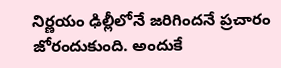నిర్ణయం ఢిల్లీలోనే జ‌రిగిందనే ప్రచారం జోరందుకుంది. అందుకే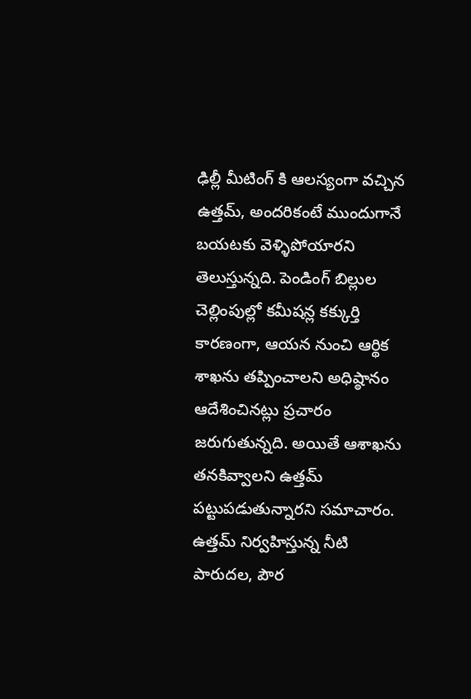ఢిల్లీ మీటింగ్ కి ఆలస్యంగా వచ్చిన ఉత్తమ్, అందరికంటే ముందుగానే బయటకు వెళ్ళిపోయారని తెలుస్తున్నది. పెండింగ్ బిల్లుల చెల్లింపుల్లో క‌మీష‌న్ల కక్కుర్తి కారణంగా, ఆయ‌న నుంచి ఆర్థిక శాఖ‌ను త‌ప్పించాల‌ని అధిష్ఠానం ఆదేశించిన‌ట్లు ప్రచారం జరుగుతున్నది. అయితే ఆశాఖను తనకివ్వాలని ఉత్తమ్ పట్టుపడుతున్నారని సమాచారం. ఉత్తమ్ నిర్వహిస్తున్న నీటి పారుద‌ల, పౌర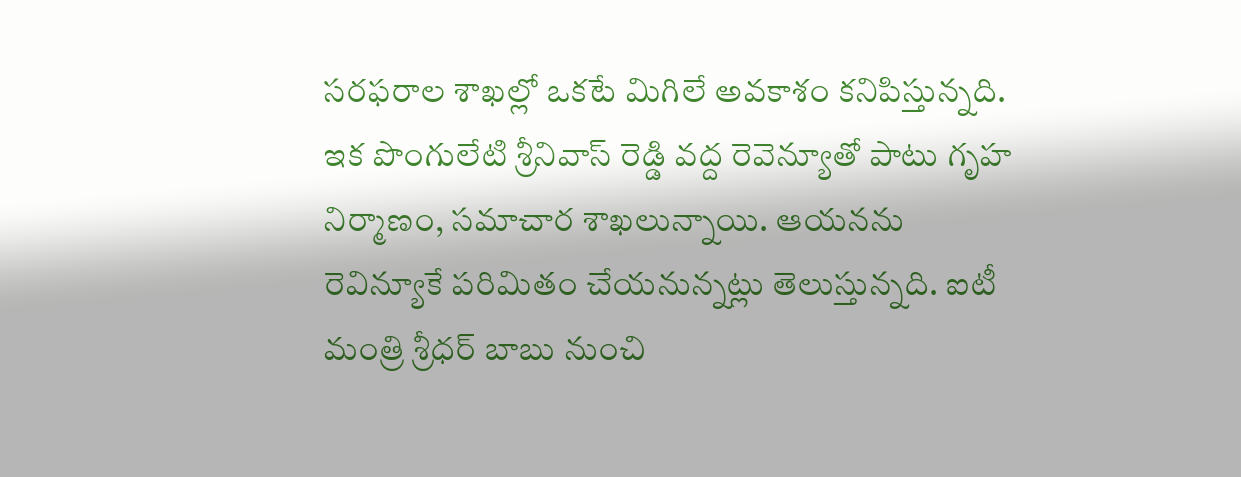స‌ర‌ఫ‌రాల శాఖల్లో ఒకటే మిగిలే అవకాశం కనిపిస్తున్నది. ఇక పొంగులేటి శ్రీనివాస్ రెడ్డి వద్ద రెవెన్యూతో పాటు గృహ నిర్మాణం, స‌మాచార శాఖ‌లున్నాయి. ఆయ‌నను రెవిన్యూకే పరిమితం చేయనున్నట్లు తెలుస్తున్నది. ఐటీ మంత్రి శ్రీధ‌ర్ బాబు నుంచి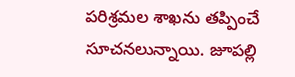ప‌రిశ్రమ‌ల శాఖను త‌ప్పించే సూచనలున్నాయి. జూపల్లి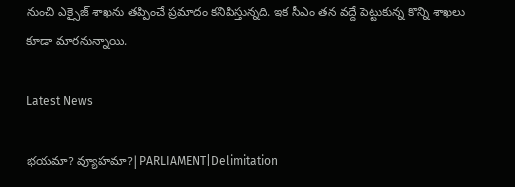నుంచి ఎక్సైజ్ శాఖను తప్పించే ప్రమాదం కనిపిస్తున్నది. ఇక సీఎం తన వద్దే పెట్టుకున్న కొన్ని శాఖలు కూడా మారనున్నాయి.

Latest News

భయమా? వ్యూహమా?|PARLIAMENT|Delimitation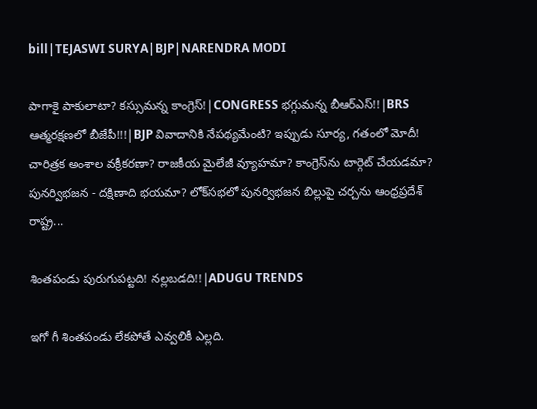bill|TEJASWI SURYA|BJP|NARENDRA MODI

పాగాకై పాకులాటా? కస్సుమన్న కాంగ్రెస్!|CONGRESS భగ్గుమన్న బీఆర్ఎస్!!|BRS ఆత్మరక్షణలో బీజేపీ!!!|BJP వివాదానికి నేపథ్యమేంటి? ఇప్పుడు సూర్య, గతంలో మోదీ! చారిత్రక అంశాల వక్రీకరణా? రాజకీయ మైలేజీ వ్యూహమా? కాంగ్రెస్‌ను టార్గెట్ చేయడమా? పునర్విభజన - దక్షిణాది భయమా? లోక్‌సభలో పునర్విభజన బిల్లుపై చర్చను ఆంధ్రప్రదేశ్ రాష్ట్ర...

శింతపండు పురుగుపట్టది! నల్లబడది!!|ADUGU TRENDS

ఇగో గీ శింతపండు లేకపోతే ఎవ్వలికీ ఎల్లది.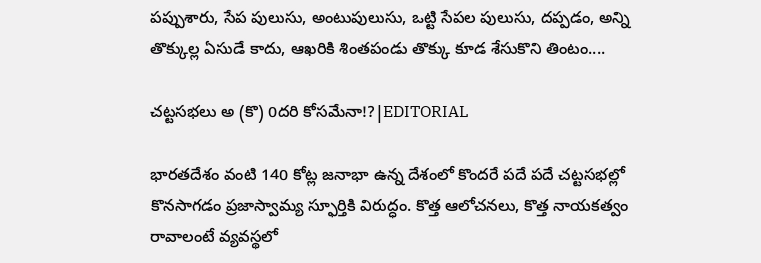పప్పుశారు, సేప పులుసు, అంటుపులుసు, ఒట్టి సేపల పులుసు, దప్పడం, అన్ని తొక్కుల్ల ఏసుడే కాదు, ఆఖరికి శింతపండు తొక్కు కూడ శేసుకొని తింటం....

చట్టసభలు అ (కొ) 0దరి కోసమేనా!?|EDITORIAL

భారతదేశం వంటి 140 కోట్ల జనాభా ఉన్న దేశంలో కొందరే పదే పదే చట్టసభల్లో కొనసాగడం ప్రజాస్వామ్య స్ఫూర్తికి విరుద్ధం. కొత్త ఆలోచనలు, కొత్త నాయకత్వం రావాలంటే వ్యవస్థలో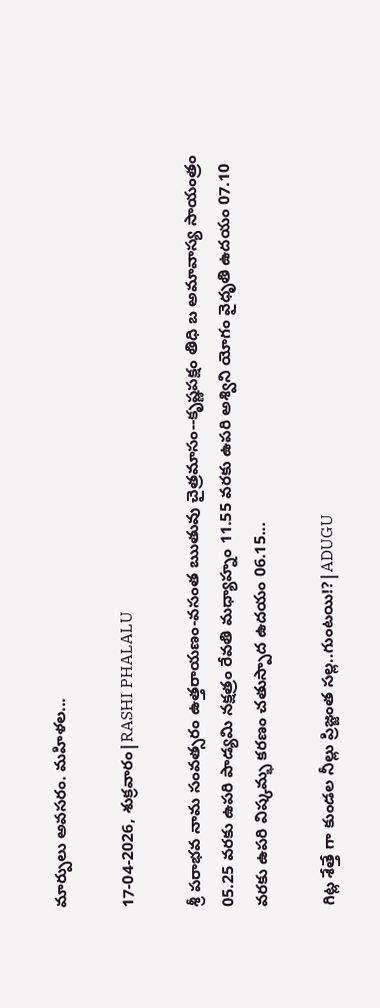మార్పులు అవసరం. మహిళల...

17-04-2026, శుక్రవారం|RASHI PHALALU

శ్రీ పరాభవ నామ సంవత్సరం ఉత్తరాయణం-వసంత ఋతువు చైత్రమాసం--కృష్ణపక్షం తిధి బ అమావాస్య సాయంత్రం 05.25 వరకు ఉపరి పాడ్యమి నక్షత్రం రేవతి మధ్యాహ్నం 11.55 వరకు ఉపరి అశ్విని యోగం వైధృతి ఉదయం 07.10 వరకు ఉపరి విష్కమ్భ కరణం చతుస్పాద ఉదయం 06.15...

గిట్ల శేత్తే గా కుండల నీల్లు ప్రిజ్జంత సల్ల..గుంటయి!?|ADUGU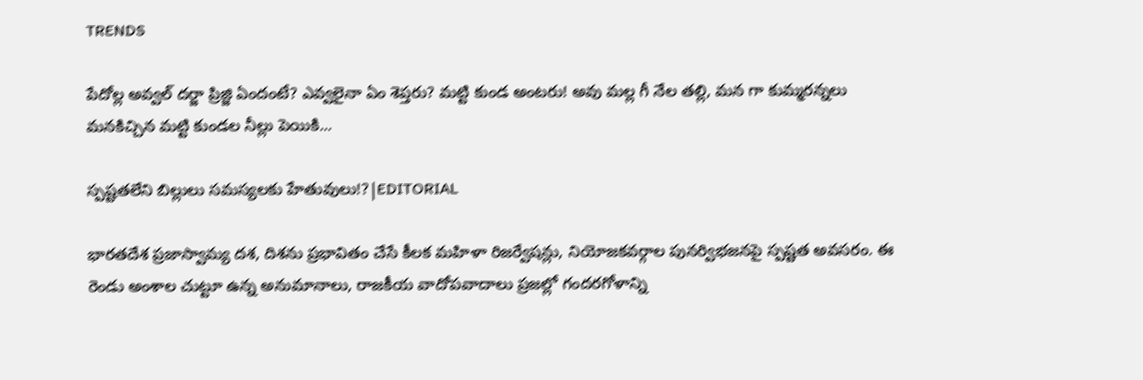TRENDS

పేదోల్ల అవ్వల్ దర్జా ప్రిజ్జి ఏందంటే? ఎవ్వలైనా ఏం శెప్తరు? మట్టి కుండ అంటరు! అవు మల్ల గీ నేల తల్లి, మన గా కుమ్మరన్నలు మనకిచ్చిన మట్టి కుండల నీల్లు పెయికి...

స్పష్టతలేని బిల్లులు సమస్యలకు హేతువులు!?|EDITORIAL

భారతదేశ ప్రజాస్వామ్య దశ, దిశను ప్రభావితం చేసే కీలక మహిళా రిజర్వేషన్లు, నియోజకవర్గాల పునర్విభజనపై స్పష్టత అవసరం. ఈ రెండు అంశాల చుట్టూ ఉన్న అనుమానాలు, రాజకీయ వాదోపవాదాలు ప్రజల్లో గందరగోళాన్ని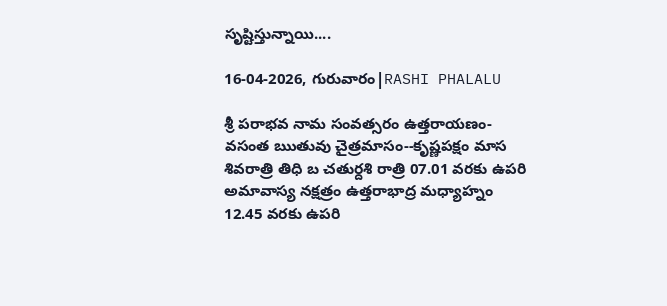సృష్టిస్తున్నాయి....

16-04-2026, గురువారం|RASHI PHALALU

శ్రీ పరాభవ నామ సంవత్సరం ఉత్తరాయణం-వసంత ఋతువు చైత్రమాసం--కృష్ణపక్షం మాస శివరాత్రి తిధి బ చతుర్దశి రాత్రి 07.01 వరకు ఉపరి అమావాస్య నక్షత్రం ఉత్తరాభాద్ర మధ్యాహ్నం 12.45 వరకు ఉపరి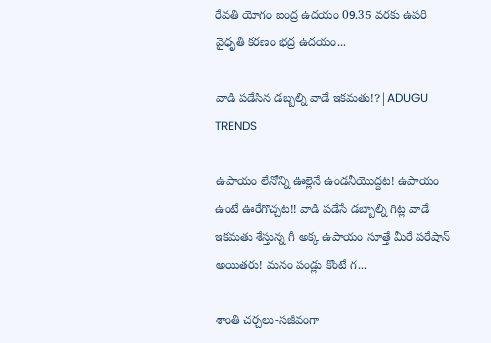రేవతి యోగం ఐంద్ర ఉదయం 09.35 వరకు ఉపరి వైధృతి కరణం భద్ర ఉదయం...

వాడి పడేసిన డబ్బల్ని వాడే ఇకమతు!?|ADUGU TRENDS

ఉపాయం లేనోన్ని ఊల్లెనే ఉండనీయొద్దట! ఉపాయం ఉంటే ఊరేగొచ్చట!! వాడి పడేసే డబ్బాల్ని గిట్ల వాడే ఇకమతు శేస్తున్న గీ అక్క ఉపాయం సూత్తే మీరే పరేషాన్ అయితరు! మనం పండ్లు కొంటే గ...

శాంతి చర్చలు-సజీవంగా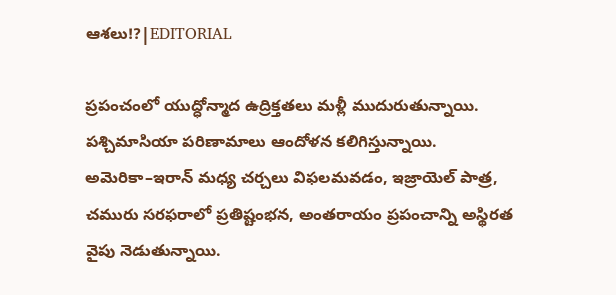ఆశలు!?|EDITORIAL

ప్రపంచంలో యుద్ధోన్మాద ఉద్రిక్తతలు మళ్లీ ముదురుతున్నాయి. పశ్చిమాసియా పరిణామాలు ఆందోళన కలిగిస్తున్నాయి. అమెరికా–ఇరాన్ మధ్య చర్చలు విఫలమవడం, ఇజ్రాయెల్ పాత్ర, చమురు సరఫరాలో ప్రతిష్టంభన, అంతరాయం ప్రపంచాన్ని అస్థిరత వైపు నెడుతున్నాయి.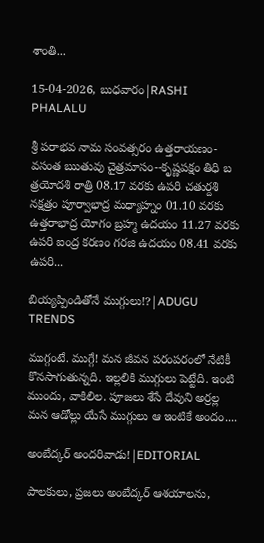శాంతి...

15-04-2026, బుధవారం|RASHI PHALALU

శ్రీ పరాభవ నామ సంవత్సరం ఉత్తరాయణం-వసంత ఋతువు చైత్రమాసం--కృష్ణపక్షం తిధి బ త్రయోదశి రాత్రి 08.17 వరకు ఉపరి చతుర్దశి నక్షత్రం పూర్వాభాద్ర మధ్యాహ్నం 01.10 వరకు ఉత్తరాభాద్ర యోగం బ్రహ్మ ఉదయం 11.27 వరకు ఉపరి ఐంద్ర కరణం గరజి ఉదయం 08.41 వరకు ఉపరి...

బియ్యప్పిండితోనే ముగ్గులు!?|ADUGU TRENDS

ముగ్గంటే. ముగ్గే! మన జీవన పరంపరంలో నేటికీ కొనసాగుతున్నది. ఇల్లలికి ముగ్గులు పెట్టేది. ఇంటి ముందు, వాకిలిల. పూజలు శేసే దేవుని అర్రల్ల మన ఆడోల్లు యేసే ముగ్గులు ఆ ఇంటికే అందం....

అంబేద్కర్ అందరివాడు!|EDITORIAL

పాలకులు, ప్రజలు అంబేద్కర్ ఆశయాలను,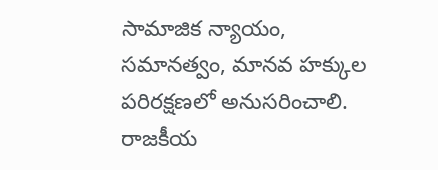సామాజిక న్యాయం, సమానత్వం, మానవ హక్కుల పరిరక్షణలో అనుసరించాలి. రాజకీయ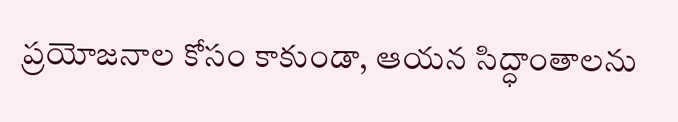ప్రయోజనాల కోసం కాకుండా, ఆయన సిద్ధాంతాలను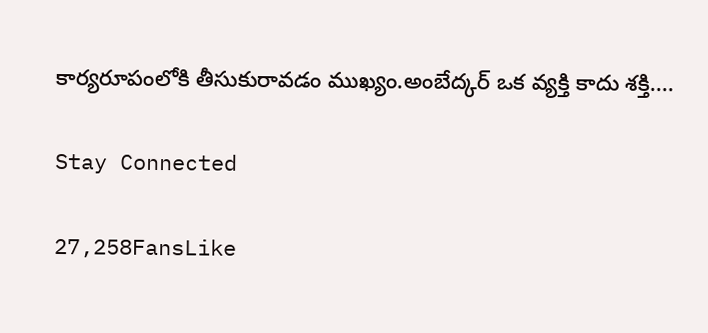కార్యరూపంలోకి తీసుకురావడం ముఖ్యం.అంబేద్కర్ ఒక వ్యక్తి కాదు శక్తి....

Stay Connected

27,258FansLike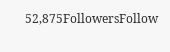52,875FollowersFollow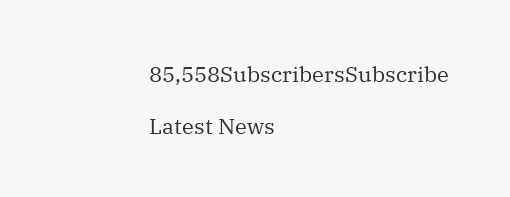85,558SubscribersSubscribe

Latest News